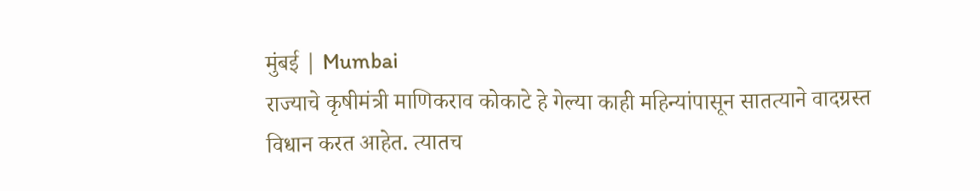मुंबई | Mumbai
राज्याचे कृषीमंत्री माणिकराव कोकाटे हे गेल्या काही महिन्यांपासून सातत्याने वादग्रस्त विधान करत आहेत. त्यातच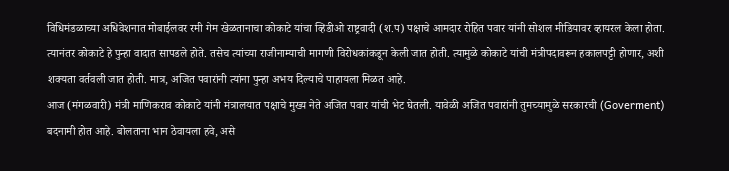विधिमंडळाच्या अधिवेशनात मोबाईलवर रमी गेम खेळतानाचा कोकाटे यांचा व्हिडीओ राष्ट्रवादी (श.प) पक्षाचे आमदार रोहित पवार यांनी सोशल मीडियावर व्हायरल केला होता. त्यानंतर कोकाटे हे पुन्हा वादात सापडले होते. तसेच त्यांच्या राजीनाम्याची मागणी विरोधकांकडून केली जात होती. त्यामुळे कोकाटे यांची मंत्रीपदावरून हकालपट्टी होणार, अशी शक्यता वर्तवली जात होती. मात्र, अजित पवारांनी त्यांना पुन्हा अभय दिल्याचे पाहायला मिळत आहे.
आज (मंगळवारी) मंत्री माणिकराव कोकाटे यांनी मंत्रालयात पक्षाचे मुख्य नेते अजित पवार यांची भेट घेतली. यावेळी अजित पवारांनी तुमच्यामुळे सरकारची (Goverment) बदनामी होत आहे. बोलताना भान ठेवायला हवे, असे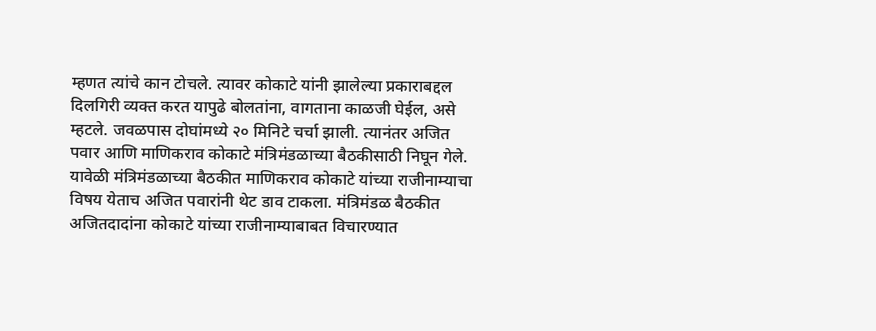म्हणत त्यांचे कान टोचले. त्यावर कोकाटे यांनी झालेल्या प्रकाराबद्दल दिलगिरी व्यक्त करत यापुढे बोलतांना, वागताना काळजी घेईल, असे म्हटले. जवळपास दोघांमध्ये २० मिनिटे चर्चा झाली. त्यानंतर अजित पवार आणि माणिकराव कोकाटे मंत्रिमंडळाच्या बैठकीसाठी निघून गेले.
यावेळी मंत्रिमंडळाच्या बैठकीत माणिकराव कोकाटे यांच्या राजीनाम्याचा विषय येताच अजित पवारांनी थेट डाव टाकला. मंत्रिमंडळ बैठकीत अजितदादांना कोकाटे यांच्या राजीनाम्याबाबत विचारण्यात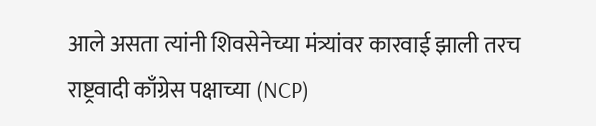आले असता त्यांनी शिवसेनेच्या मंत्र्यांवर कारवाई झाली तरच राष्ट्रवादी काँग्रेस पक्षाच्या (NCP)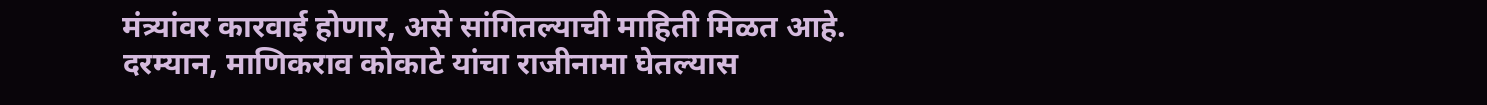मंत्र्यांवर कारवाई होणार, असे सांगितल्याची माहिती मिळत आहे.
दरम्यान, माणिकराव कोकाटे यांचा राजीनामा घेतल्यास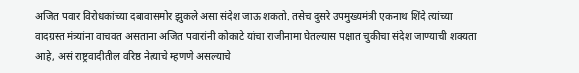अजित पवार विरोधकांच्या दबावासमोर झुकले असा संदेश जाऊ शकतो. तसेच दुसरे उपमुख्यमंत्री एकनाथ शिंदे त्यांच्या वादग्रस्त मंत्र्यांना वाचवत असताना अजित पवारांनी कोकाटे यांचा राजीनामा घेतल्यास पक्षात चुकीचा संदेश जाण्याची शक्यता आहे, असं राष्ट्रवादीतील वरिष्ठ नेत्याचे म्हणणे असल्याचे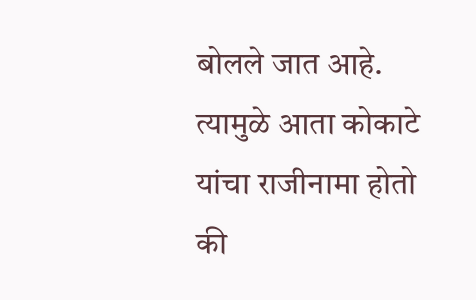बोलले जात आहे. त्यामुळे आता कोकाटे यांचा राजीनामा होतो की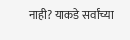नाही? याकडे सर्वांच्या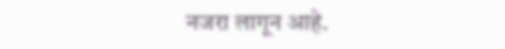नजरा लागून आहे.